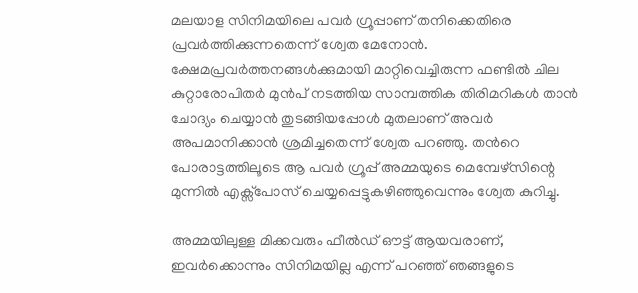മലയാള സിനിമയിലെ പവര്‍ ഗ്രൂപ്പാണ് തനിക്കെതിരെ പ്രവര്‍ത്തിക്കുന്നതെന്ന് ശ്വേത മേനോന്‍. ക്ഷേമപ്രവർത്തനങ്ങൾക്കുമായി മാറ്റിവെച്ചിരുന്ന ഫണ്ടിൽ ചില കുറ്റാരോപിതർ മുൻപ് നടത്തിയ സാമ്പത്തിക തിരിമറികൾ താൻ ചോദ്യം ചെയ്യാൻ തുടങ്ങിയപ്പോൾ മുതലാണ് അവർ അപമാനിക്കാൻ ശ്രമിച്ചതെന്ന് ശ്വേത പറഞ്ഞു. തന്‍റെ പോരാട്ടത്തിലൂടെ ആ പവര്‍ ഗ്രൂപ്പ് അമ്മയുടെ മെമ്പേഴ്സിന്റെ മുന്നിൽ എക്സ്പോസ് ചെയ്യപ്പെട്ടുകഴിഞ്ഞുവെന്നും ശ്വേത കുറിച്ചു.

അമ്മയിലുള്ള മിക്കവരും ഫീൽഡ് ഔട്ട് ആയവരാണ്, ഇവർക്കൊന്നും സിനിമയില്ല എന്ന് പറഞ്ഞ് ഞങ്ങളുടെ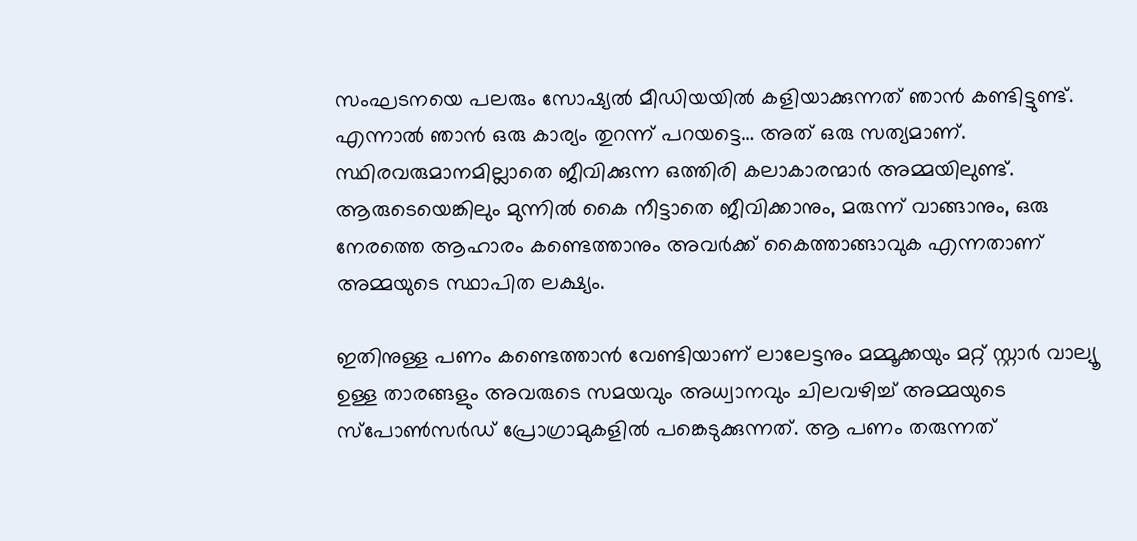സംഘടനയെ പലരും സോഷ്യൽ മീഡിയയിൽ കളിയാക്കുന്നത് ഞാൻ കണ്ടിട്ടുണ്ട്. എന്നാൽ ഞാൻ ഒരു കാര്യം തുറന്ന് പറയട്ടെ… അത് ഒരു സത്യമാണ്. സ്ഥിരവരുമാനമില്ലാതെ ജീവിക്കുന്ന ഒത്തിരി കലാകാരന്മാർ അമ്മയിലുണ്ട്. ആരുടെയെങ്കിലും മുന്നിൽ കൈ നീട്ടാതെ ജീവിക്കാനും, മരുന്ന് വാങ്ങാനും, ഒരു നേരത്തെ ആഹാരം കണ്ടെത്താനും അവർക്ക് കൈത്താങ്ങാവുക എന്നതാണ് അമ്മയുടെ സ്ഥാപിത ലക്ഷ്യം.

ഇതിനുള്ള പണം കണ്ടെത്താൻ വേണ്ടിയാണ് ലാലേട്ടനും മമ്മൂക്കയും മറ്റ് സ്റ്റാർ വാല്യൂ ഉള്ള താരങ്ങളും അവരുടെ സമയവും അധ്വാനവും ചിലവഴിച്ച് അമ്മയുടെ സ്പോൺസർഡ് പ്രോഗ്രാമുകളിൽ പങ്കെടുക്കുന്നത്. ആ പണം തരുന്നത്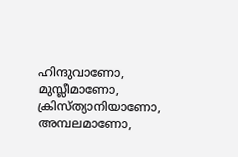ഹിന്ദുവാണോ, മുസ്ലീമാണോ, ക്രിസ്ത്യാനിയാണോ, അമ്പലമാണോ,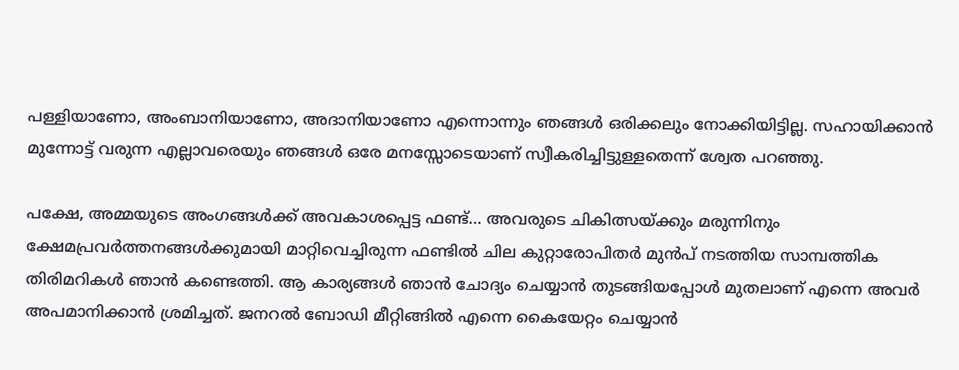പള്ളിയാണോ, അംബാനിയാണോ, അദാനിയാണോ എന്നൊന്നും ഞങ്ങൾ ഒരിക്കലും നോക്കിയിട്ടില്ല. സഹായിക്കാൻ മുന്നോട്ട് വരുന്ന എല്ലാവരെയും ഞങ്ങൾ ഒരേ മനസ്സോടെയാണ് സ്വീകരിച്ചിട്ടുള്ളതെന്ന് ശ്വേത പറഞ്ഞു.

പക്ഷേ, അമ്മയുടെ അംഗങ്ങൾക്ക് അവകാശപ്പെട്ട ഫണ്ട്… അവരുടെ ചികിത്സയ്ക്കും മരുന്നിനും ക്ഷേമപ്രവർത്തനങ്ങൾക്കുമായി മാറ്റിവെച്ചിരുന്ന ഫണ്ടിൽ ചില കുറ്റാരോപിതർ മുൻപ് നടത്തിയ സാമ്പത്തിക തിരിമറികൾ ഞാൻ കണ്ടെത്തി. ആ കാര്യങ്ങൾ ഞാൻ ചോദ്യം ചെയ്യാൻ തുടങ്ങിയപ്പോൾ മുതലാണ് എന്നെ അവർ അപമാനിക്കാൻ ശ്രമിച്ചത്. ജനറല്‍ ബോഡി മീറ്റിങ്ങിൽ എന്നെ കൈയേറ്റം ചെയ്യാൻ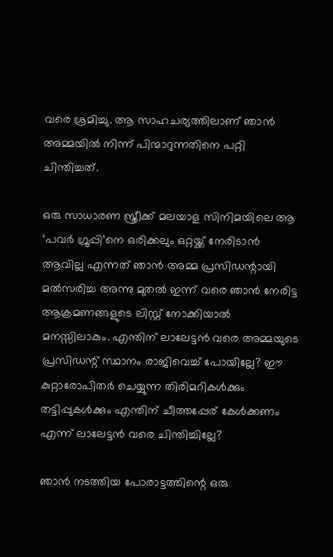വരെ ശ്രമിച്ചു. ആ സാഹചര്യത്തിലാണ് ഞാൻ അമ്മയിൽ നിന്ന് പിന്മാറുന്നതിനെ പറ്റി ചിന്തിച്ചത്.

ഒരു സാധാരണ സ്ത്രീക്ക് മലയാള സിനിമയിലെ ആ ‘പവര്‍ ഗ്രൂപ്പി’നെ ഒരിക്കലും ഒറ്റയ്ക്ക് നേരിടാൻ ആവില്ല എന്നത് ഞാൻ അമ്മ പ്രസിഡന്റായി മല്‍സരിച്ച അന്നു മുതൽ ഇന്ന് വരെ ഞാൻ നേരിട്ട ആക്രമണങ്ങളുടെ ലിസ്റ്റ് നോക്കിയാൽ മനസ്സിലാകും. എന്തിന് ലാലേട്ടൻ വരെ അമ്മയുടെ പ്രസിഡന്റ് സ്ഥാനം രാജിവെച്ച് പോയില്ലേ? ഈ കുറ്റാരോപിതർ ചെയ്യുന്ന തിരിമറികൾക്കും തട്ടിപ്പുകൾക്കും എന്തിന് ചീത്തപ്പേര് കേൾക്കണം എന്ന് ലാലേട്ടൻ വരെ ചിന്തിച്ചില്ലേ?

ഞാൻ നടത്തിയ പോരാട്ടത്തിന്റെ ഒരു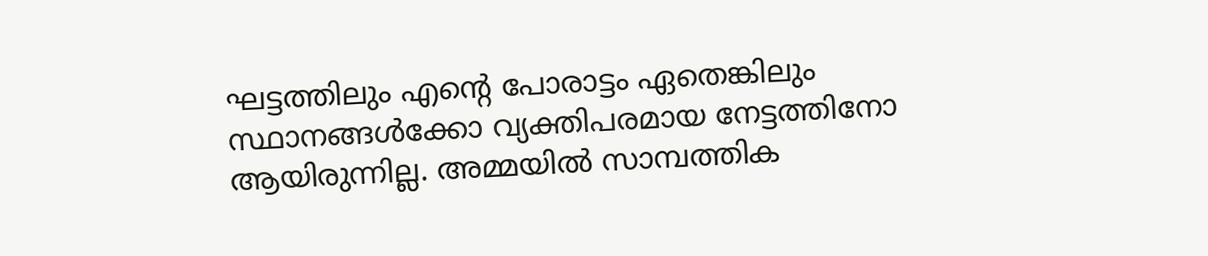ഘട്ടത്തിലും എന്റെ പോരാട്ടം ഏതെങ്കിലും സ്ഥാനങ്ങൾക്കോ വ്യക്തിപരമായ നേട്ടത്തിനോ ആയിരുന്നില്ല. അമ്മയിൽ സാമ്പത്തിക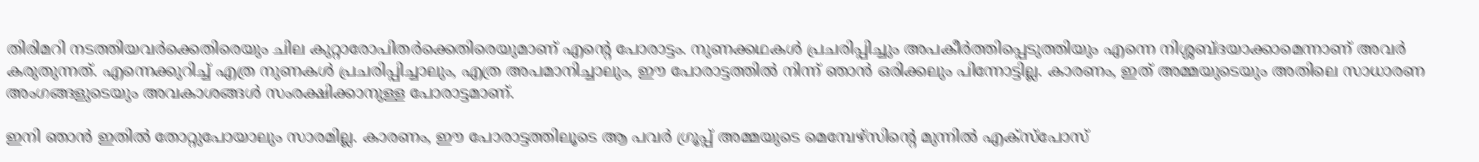തിരിമറി നടത്തിയവർക്കെതിരെയും ചില കുറ്റാരോപിതർക്കെതിരെയുമാണ് എന്റെ പോരാട്ടം. നുണക്കഥകൾ പ്രചരിപ്പിച്ചും അപകീർത്തിപ്പെടുത്തിയും എന്നെ നിശ്ശബ്ദയാക്കാമെന്നാണ് അവർ കരുതുന്നത്. എന്നെക്കുറിച്ച് എത്ര നുണകൾ പ്രചരിപ്പിച്ചാലും, എത്ര അപമാനിച്ചാലും, ഈ പോരാട്ടത്തിൽ നിന്ന് ഞാൻ ഒരിക്കലും പിന്നോട്ടില്ല. കാരണം, ഇത് അമ്മയുടെയും അതിലെ സാധാരണ അംഗങ്ങളുടെയും അവകാശങ്ങൾ സംരക്ഷിക്കാനുള്ള പോരാട്ടമാണ്.

ഇനി ഞാൻ ഇതിൽ തോറ്റുപോയാലും സാരമില്ല. കാരണം, ഈ പോരാട്ടത്തിലൂടെ ആ പവര്‍ ഗ്രൂപ്പ് അമ്മയുടെ മെമ്പേഴ്സിന്റെ മുന്നിൽ എക്സ്പോസ്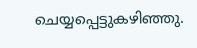ചെയ്യപ്പെട്ടുകഴിഞ്ഞു.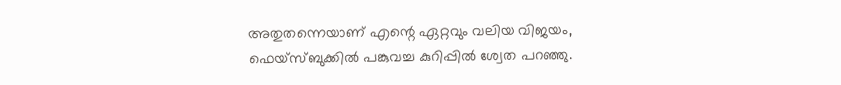അതുതന്നെയാണ് എന്റെ ഏറ്റവും വലിയ വിജയം, ഫെയ്സ്ബുക്കില്‍ പങ്കുവച്ച കുറിപ്പില്‍ ശ്വേത പറഞ്ഞു.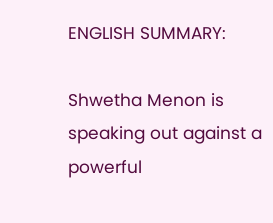ENGLISH SUMMARY:

Shwetha Menon is speaking out against a powerful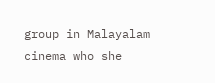group in Malayalam cinema who she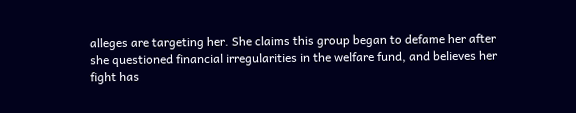alleges are targeting her. She claims this group began to defame her after she questioned financial irregularities in the welfare fund, and believes her fight has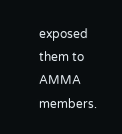exposed them to AMMA members.